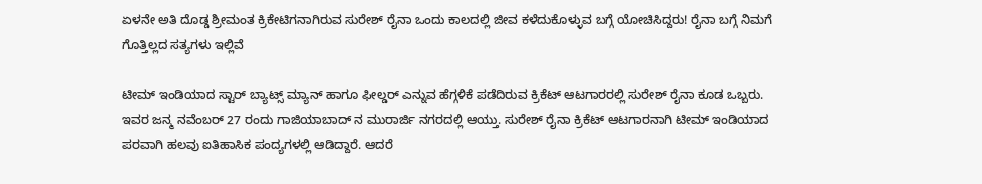ಏಳನೇ ಅತಿ ದೊಡ್ಡ ಶ್ರೀಮಂತ ಕ್ರಿಕೇಟಿಗನಾಗಿರುವ ಸುರೇಶ್ ರೈನಾ ಒಂದು ಕಾಲದಲ್ಲಿ ಜೀವ ಕಳೆದುಕೊಳ್ಳುವ ಬಗ್ಗೆ ಯೋಚಿಸಿದ್ದರು! ರೈನಾ ಬಗ್ಗೆ ನಿಮಗೆ ಗೊತ್ತಿಲ್ಲದ ಸತ್ಯಗಳು ಇಲ್ಲಿವೆ

ಟೀಮ್ ಇಂಡಿಯಾದ ಸ್ಟಾರ್ ಬ್ಯಾಟ್ಸ್ ಮ್ಯಾನ್ ಹಾಗೂ ಫೀಲ್ಡರ್ ಎನ್ನುವ ಹೆಗ್ಗಳಿಕೆ ಪಡೆದಿರುವ ಕ್ರಿಕೆಟ್ ಆಟಗಾರರಲ್ಲಿ ಸುರೇಶ್ ರೈನಾ ಕೂಡ ಒಬ್ಬರು. ಇವರ ಜನ್ಮ ನವೆಂಬರ್ 27 ರಂದು ಗಾಜಿಯಾಬಾದ್ ನ ಮುರಾರ್ಜಿ ನಗರದಲ್ಲಿ ಆಯ್ತು. ಸುರೇಶ್ ರೈನಾ ಕ್ರಿಕೆಟ್ ಆಟಗಾರನಾಗಿ ಟೀಮ್ ಇಂಡಿಯಾದ ಪರವಾಗಿ ಹಲವು ಐತಿಹಾಸಿಕ ಪಂದ್ಯಗಳಲ್ಲಿ ಆಡಿದ್ದಾರೆ. ಆದರೆ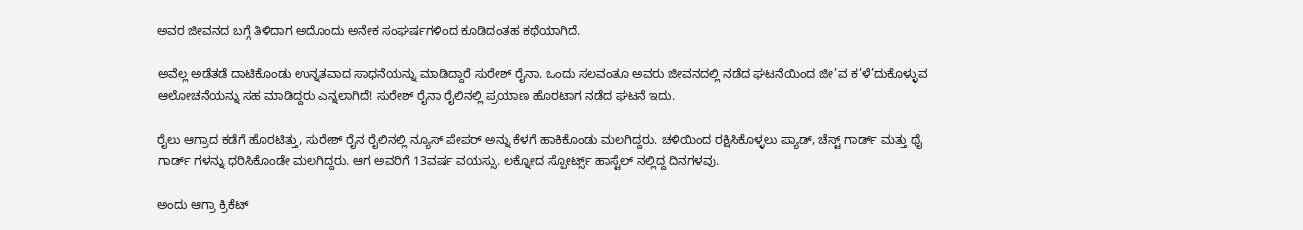ಅವರ ಜೀವನದ ಬಗ್ಗೆ ತಿಳಿದಾಗ ಅದೊಂದು ಅನೇಕ ಸಂಘರ್ಷಗಳಿಂದ ಕೂಡಿದಂತಹ ಕಥೆಯಾಗಿದೆ.

ಅವೆಲ್ಲ ಅಡೆತಡೆ ದಾಟಿಕೊಂಡು ಉನ್ನತವಾದ ಸಾಧನೆಯನ್ನು ಮಾಡಿದ್ದಾರೆ ಸುರೇಶ್ ರೈನಾ. ಒಂದು ಸಲವಂತೂ ಅವರು ಜೀವನದಲ್ಲಿ ನಡೆದ ಘಟನೆಯಿಂದ ಜೀ’ವ ಕ’ಳೆ’ದುಕೊಳ್ಳುವ ಆಲೋಚನೆಯನ್ನು ಸಹ ಮಾಡಿದ್ದರು ಎನ್ನಲಾಗಿದೆ‌! ಸುರೇಶ್ ರೈನಾ ರೈಲಿನಲ್ಲಿ ಪ್ರಯಾಣ ಹೊರಟಾಗ ನಡೆದ ಘಟನೆ ಇದು.

ರೈಲು ಆಗ್ರಾದ ಕಡೆಗೆ ಹೊರಟಿತ್ತು, ಸುರೇಶ್ ರೈನ ರೈಲಿನಲ್ಲಿ ನ್ಯೂಸ್ ಪೇಪರ್ ಅನ್ನು ಕೆಳಗೆ ಹಾಕಿಕೊಂಡು ಮಲಗಿದ್ದರು. ಚಳಿಯಿಂದ ರಕ್ಷಿಸಿಕೊಳ್ಳಲು ಪ್ಯಾಡ್, ಚೆಸ್ಟ್ ಗಾರ್ಡ್ ಮತ್ತು ಥೈ ಗಾರ್ಡ್ ಗಳನ್ನು ಧರಿಸಿಕೊಂಡೇ ಮಲಗಿದ್ದರು. ಆಗ ಅವರಿಗೆ 13ವರ್ಷ ವಯಸ್ಸು. ಲಕ್ನೋದ ಸ್ಪೋರ್ಟ್ಸ್ ಹಾಸ್ಟೆಲ್ ನಲ್ಲಿದ್ದ ದಿನಗಳವು.

ಅಂದು ಆಗ್ರಾ ಕ್ರಿಕೆಟ್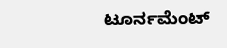ಟೂರ್ನಮೆಂಟ್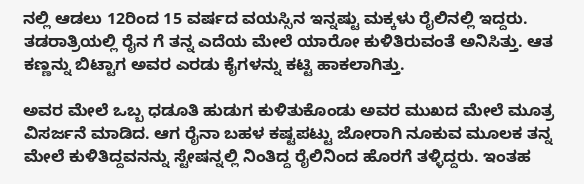ನಲ್ಲಿ ಆಡಲು 12ರಿಂದ 15 ವರ್ಷದ ವಯಸ್ಸಿನ ಇನ್ನಷ್ಟು ಮಕ್ಕಳು ರೈಲಿನಲ್ಲಿ ಇದ್ದರು. ತಡರಾತ್ರಿಯಲ್ಲಿ ರೈ‌ನ ಗೆ ತನ್ನ ಎದೆಯ ಮೇಲೆ ಯಾರೋ ಕುಳಿತಿರುವಂತೆ ಅನಿಸಿತ್ತು. ಆತ ಕಣ್ಣನ್ನು ಬಿಟ್ಟಾಗ ಅವರ ಎರಡು ಕೈಗಳನ್ನು ಕಟ್ಟಿ ಹಾಕಲಾಗಿತ್ತು.

ಅವರ ಮೇಲೆ ಒಬ್ಬ ಧಡೂತಿ ಹುಡುಗ ಕುಳಿತುಕೊಂಡು ಅವರ ಮುಖದ ಮೇಲೆ ಮೂತ್ರ ವಿಸರ್ಜನೆ ಮಾಡಿದ. ಆಗ ರೈನಾ ಬಹಳ ಕಷ್ಟಪಟ್ಟು ಜೋರಾಗಿ ನೂಕುವ ಮೂಲಕ ತನ್ನ ಮೇಲೆ ಕುಳಿತಿದ್ದವನನ್ನು ಸ್ಟೇಷನ್ನಲ್ಲಿ ನಿಂತಿದ್ದ ರೈಲಿನಿಂದ ಹೊರಗೆ ತಳ್ಳಿದ್ದರು. ಇಂತಹ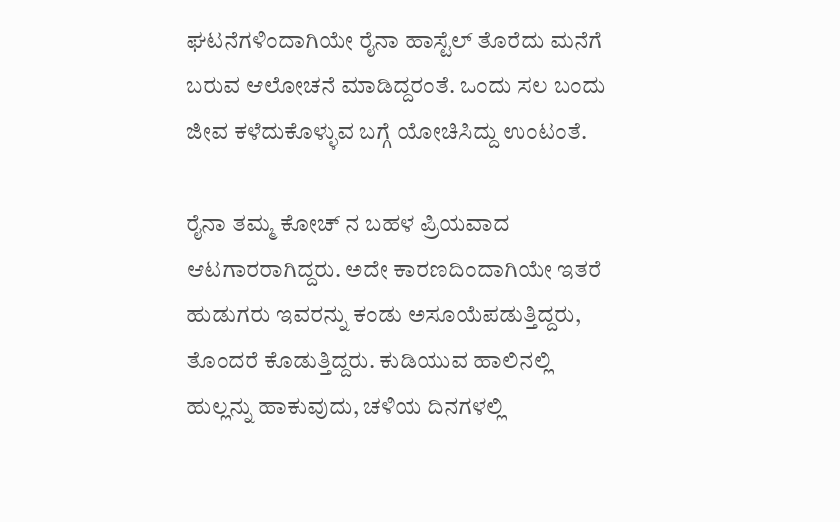ಘಟನೆಗಳಿಂದಾಗಿಯೇ ರೈನಾ ಹಾಸ್ಟೆಲ್ ತೊರೆದು ಮನೆಗೆ ಬರುವ ಆಲೋಚನೆ ಮಾಡಿದ್ದರಂತೆ. ಒಂದು ಸಲ ಬಂದು ಜೀವ ಕಳೆದುಕೊಳ್ಳುವ ಬಗ್ಗೆ ಯೋಚಿಸಿದ್ದು ಉಂಟಂತೆ.

ರೈನಾ ತಮ್ಮ ಕೋಚ್ ನ ಬಹಳ ಪ್ರಿಯವಾದ ಆಟಗಾರರಾಗಿದ್ದರು. ಅದೇ ಕಾರಣದಿಂದಾಗಿಯೇ ಇತರೆ ಹುಡುಗರು ಇವರನ್ನು ಕಂಡು ಅಸೂಯೆಪಡುತ್ತಿದ್ದರು, ತೊಂದರೆ ಕೊಡುತ್ತಿದ್ದರು. ಕುಡಿಯುವ ಹಾಲಿನಲ್ಲಿ ಹುಲ್ಲನ್ನು ಹಾಕುವುದು, ಚಳಿಯ ದಿನಗಳಲ್ಲಿ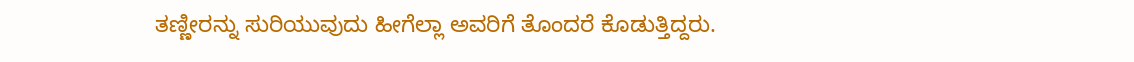ತಣ್ಣೀರನ್ನು ಸುರಿಯುವುದು ಹೀಗೆಲ್ಲಾ ಅವರಿಗೆ ತೊಂದರೆ ಕೊಡುತ್ತಿದ್ದರು.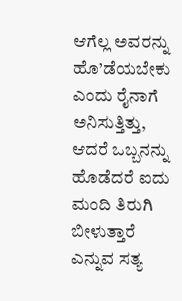ಆಗೆಲ್ಲ ಅವರನ್ನು ಹೊ’ಡೆಯಬೇಕು ಎಂದು ರೈನಾಗೆ ಅನಿಸುತ್ತಿತ್ತು, ಆದರೆ ಒಬ್ಬನನ್ನು ಹೊಡೆದರೆ ಐದು ಮಂದಿ ತಿರುಗಿ ಬೀಳುತ್ತಾರೆ ಎನ್ನುವ ಸತ್ಯ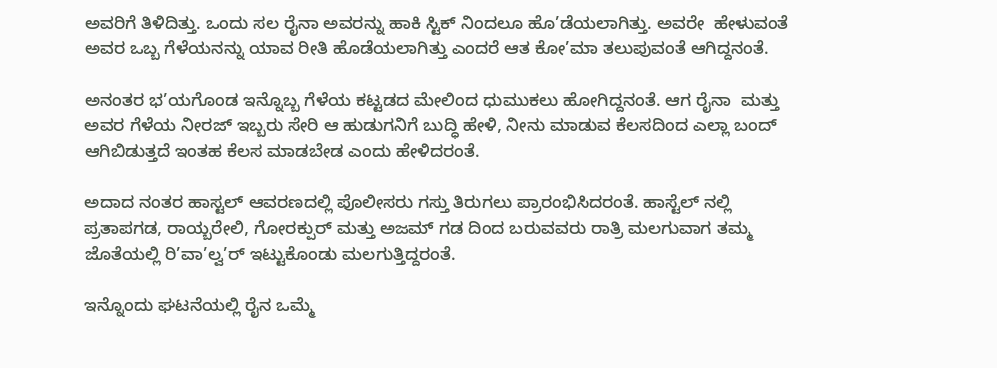ಅವರಿಗೆ ತಿಳಿದಿತ್ತು. ಒಂದು ಸಲ ರೈನಾ ಅವರನ್ನು ಹಾಕಿ ಸ್ಟಿಕ್ ನಿಂದಲೂ ಹೊ’ಡೆಯಲಾಗಿತ್ತು. ಅವರೇ  ಹೇಳುವಂತೆ ಅವರ ಒಬ್ಬ ಗೆಳೆಯನನ್ನು ಯಾವ ರೀತಿ ಹೊಡೆಯಲಾಗಿತ್ತು ಎಂದರೆ ಆತ ಕೋ’ಮಾ ತಲುಪುವಂತೆ ಆಗಿದ್ದನಂತೆ.

ಅನಂತರ ಭ’ಯಗೊಂಡ ಇನ್ನೊಬ್ಬ ಗೆಳೆಯ ಕಟ್ಟಡದ ಮೇಲಿಂದ ಧುಮುಕಲು ಹೋಗಿದ್ದನಂತೆ. ಆಗ ರೈನಾ  ಮತ್ತು ಅವರ ಗೆಳೆಯ ನೀರಜ್ ಇಬ್ಬರು ಸೇರಿ ಆ ಹುಡುಗನಿಗೆ ಬುದ್ಧಿ ಹೇಳಿ, ನೀನು ಮಾಡುವ ಕೆಲಸದಿಂದ ಎಲ್ಲಾ ಬಂದ್ ಆಗಿಬಿಡುತ್ತದೆ ಇಂತಹ ಕೆಲಸ ಮಾಡಬೇಡ ಎಂದು ಹೇಳಿದರಂತೆ.

ಅದಾದ ನಂತರ ಹಾಸ್ಟಲ್ ಆವರಣದಲ್ಲಿ ಪೊಲೀಸರು ಗಸ್ತು ತಿರುಗಲು ಪ್ರಾರಂಭಿಸಿದರಂತೆ. ಹಾಸ್ಟೆಲ್ ನಲ್ಲಿ ಪ್ರತಾಪಗಡ, ರಾಯ್ಬರೇಲಿ, ಗೋರಕ್ಪುರ್ ಮತ್ತು ಅಜಮ್ ಗಡ ದಿಂದ ಬರುವವರು ರಾತ್ರಿ ಮಲಗುವಾಗ ತಮ್ಮ ಜೊತೆಯಲ್ಲಿ ರಿ’ವಾ’ಲ್ವ’ರ್ ಇಟ್ಟುಕೊಂಡು ಮಲಗುತ್ತಿದ್ದರಂತೆ.

ಇನ್ನೊಂದು ಘಟನೆಯಲ್ಲಿ ರೈನ ಒಮ್ಮೆ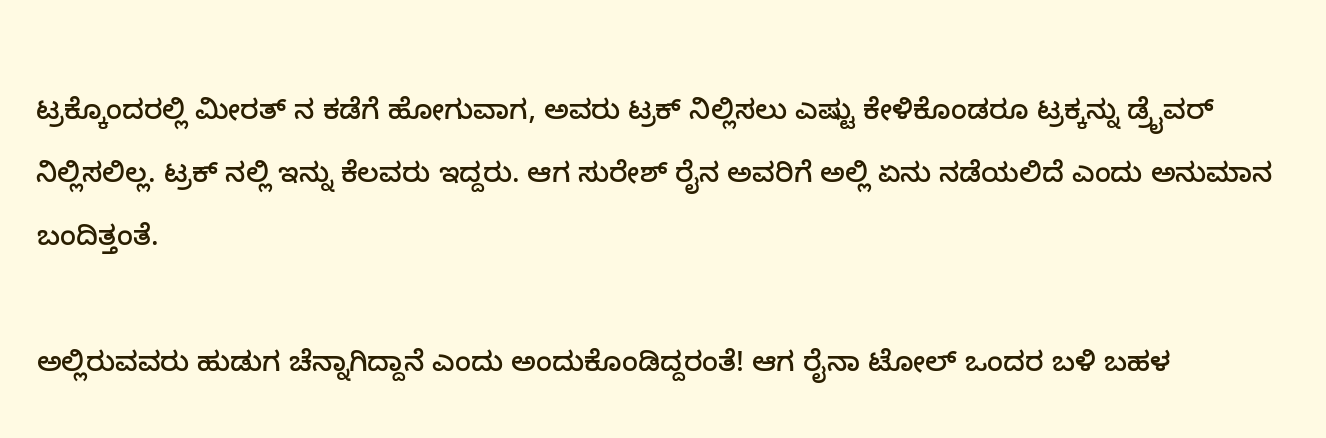ಟ್ರಕ್ಕೊಂದರಲ್ಲಿ ಮೀರತ್ ನ ಕಡೆಗೆ ಹೋಗುವಾಗ, ಅವರು ಟ್ರಕ್ ನಿಲ್ಲಿಸಲು ಎಷ್ಟು ಕೇಳಿಕೊಂಡರೂ ಟ್ರಕ್ಕನ್ನು ಡ್ರೈವರ್ ನಿಲ್ಲಿಸಲಿಲ್ಲ. ಟ್ರಕ್ ನಲ್ಲಿ ಇನ್ನು ಕೆಲವರು ಇದ್ದರು. ಆಗ ಸುರೇಶ್ ರೈನ ಅವರಿಗೆ ಅಲ್ಲಿ ಏನು ನಡೆಯಲಿದೆ ಎಂದು ಅನುಮಾನ ಬಂದಿತ್ತಂತೆ.

ಅಲ್ಲಿರುವವರು ಹುಡುಗ ಚೆನ್ನಾಗಿದ್ದಾನೆ ಎಂದು ಅಂದುಕೊಂಡಿದ್ದರಂತೆ! ಆಗ ರೈನಾ ಟೋಲ್ ಒಂದರ ಬಳಿ ಬಹಳ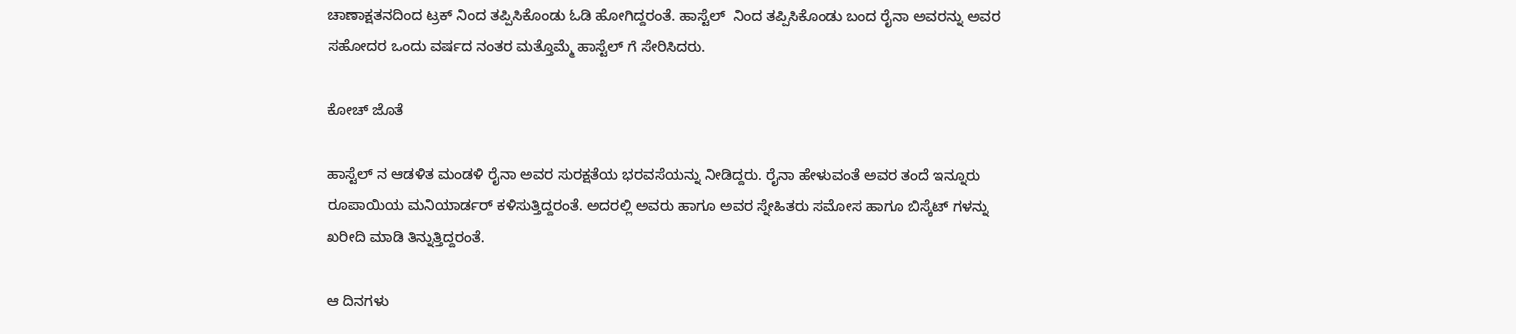ಚಾಣಾಕ್ಷತನದಿಂದ ಟ್ರಕ್ ನಿಂದ ತಪ್ಪಿಸಿಕೊಂಡು ಓಡಿ ಹೋಗಿದ್ದರಂತೆ. ಹಾಸ್ಟೆಲ್  ನಿಂದ ತಪ್ಪಿಸಿಕೊಂಡು ಬಂದ ರೈನಾ ಅವರನ್ನು ಅವರ ಸಹೋದರ ಒಂದು ವರ್ಷದ ನಂತರ ಮತ್ತೊಮ್ಮೆ ಹಾಸ್ಟೆಲ್ ಗೆ ಸೇರಿಸಿದರು.

ಕೋಚ್ ಜೊತೆ

ಹಾಸ್ಟೆಲ್ ನ ಆಡಳಿತ ಮಂಡಳಿ ರೈನಾ ಅವರ ಸುರಕ್ಷತೆಯ ಭರವಸೆಯನ್ನು ನೀಡಿದ್ದರು. ರೈನಾ ಹೇಳುವಂತೆ ಅವರ ತಂದೆ ಇನ್ನೂರು ರೂಪಾಯಿಯ ಮನಿಯಾರ್ಡರ್ ಕಳಿಸುತ್ತಿದ್ದರಂತೆ. ಅದರಲ್ಲಿ ಅವರು ಹಾಗೂ ಅವರ ಸ್ನೇಹಿತರು ಸಮೋಸ ಹಾಗೂ ಬಿಸ್ಕೆಟ್ ಗಳನ್ನು ಖರೀದಿ ಮಾಡಿ ತಿನ್ನುತ್ತಿದ್ದರಂತೆ.

ಆ ದಿನಗಳು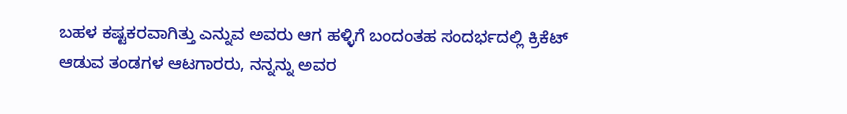ಬಹಳ ಕಷ್ಟಕರವಾಗಿತ್ತು ಎನ್ನುವ ಅವರು ಆಗ ಹಳ್ಳಿಗೆ ಬಂದಂತಹ ಸಂದರ್ಭದಲ್ಲಿ ಕ್ರಿಕೆಟ್ ಆಡುವ ತಂಡಗಳ ಆಟಗಾರರು, ನನ್ನನ್ನು ಅವರ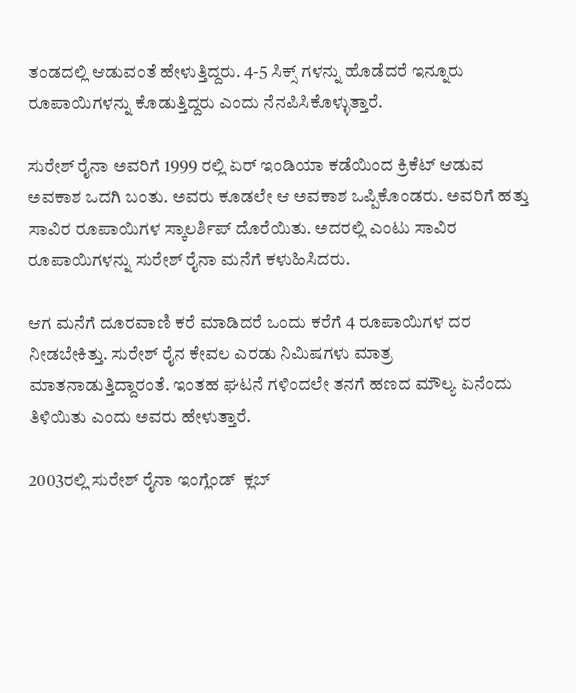ತಂಡದಲ್ಲಿ ಆಡುವಂತೆ ಹೇಳುತ್ತಿದ್ದರು. 4-5 ಸಿಕ್ಸ್ ಗಳನ್ನು ಹೊಡೆದರೆ ಇನ್ನೂರು ರೂಪಾಯಿಗಳನ್ನು ಕೊಡುತ್ತಿದ್ದರು ಎಂದು ನೆನಪಿಸಿಕೊಳ್ಳುತ್ತಾರೆ.

ಸುರೇಶ್ ರೈನಾ ಅವರಿಗೆ 1999 ರಲ್ಲಿ ಏರ್ ಇಂಡಿಯಾ ಕಡೆಯಿಂದ ಕ್ರಿಕೆಟ್ ಆಡುವ ಅವಕಾಶ ಒದಗಿ ಬಂತು. ಅವರು ಕೂಡಲೇ ಆ ಅವಕಾಶ ಒಪ್ಪಿಕೊಂಡರು. ಅವರಿಗೆ ಹತ್ತು ಸಾವಿರ ರೂಪಾಯಿಗಳ ಸ್ಕಾಲರ್ಶಿಪ್ ದೊರೆಯಿತು. ಅದರಲ್ಲಿ ಎಂಟು ಸಾವಿರ ರೂಪಾಯಿಗಳನ್ನು ಸುರೇಶ್ ರೈನಾ ಮನೆಗೆ ಕಳುಹಿಸಿದರು.

ಆಗ ಮನೆಗೆ ದೂರವಾಣಿ ಕರೆ ಮಾಡಿದರೆ ಒಂದು ಕರೆಗೆ 4 ರೂಪಾಯಿಗಳ ದರ ನೀಡಬೇಕಿತ್ತು. ಸುರೇಶ್ ರೈನ ಕೇವಲ ಎರಡು ನಿಮಿಷಗಳು ಮಾತ್ರ ಮಾತನಾಡುತ್ತಿದ್ದಾರಂತೆ. ಇಂತಹ ಘಟನೆ ಗಳಿಂದಲೇ ತನಗೆ ಹಣದ ಮೌಲ್ಯ ಏನೆಂದು ತಿಳಿಯಿತು ಎಂದು ಅವರು ಹೇಳುತ್ತಾರೆ.

2003ರಲ್ಲಿ ಸುರೇಶ್ ರೈನಾ ಇಂಗ್ಲೆಂಡ್  ಕ್ಲಬ್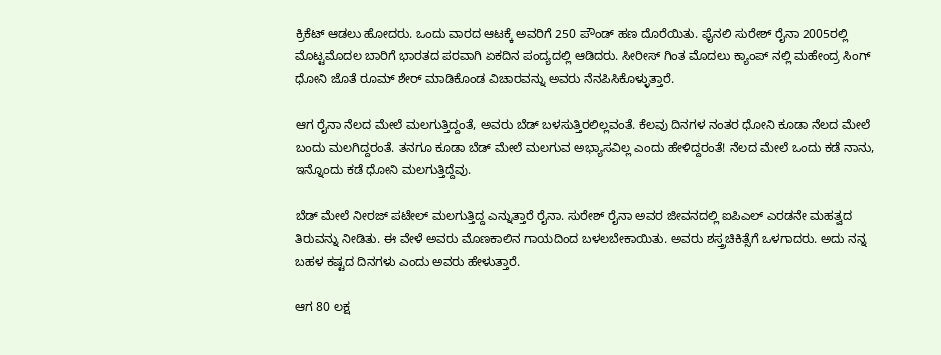ಕ್ರಿಕೆಟ್ ಆಡಲು ಹೋದರು. ಒಂದು ವಾರದ ಆಟಕ್ಕೆ ಅವರಿಗೆ 250 ಪೌಂಡ್ ಹಣ ದೊರೆಯಿತು. ಫೈನಲಿ ಸುರೇಶ್ ರೈನಾ 2005ರಲ್ಲಿ ಮೊಟ್ಟಮೊದಲ ಬಾರಿಗೆ ಭಾರತದ ಪರವಾಗಿ ಏಕದಿನ ಪಂದ್ಯದಲ್ಲಿ ಆಡಿದರು. ಸೀರೀಸ್ ಗಿಂತ ಮೊದಲು ಕ್ಯಾಂಪ್ ನಲ್ಲಿ ಮಹೇಂದ್ರ ಸಿಂಗ್ ಧೋನಿ ಜೊತೆ ರೂಮ್ ಶೇರ್ ಮಾಡಿಕೊಂಡ ವಿಚಾರವನ್ನು ಅವರು ನೆನಪಿಸಿಕೊಳ್ಳುತ್ತಾರೆ.

ಆಗ ರೈನಾ ನೆಲದ ಮೇಲೆ ಮಲಗುತ್ತಿದ್ದಂತೆ, ಅವರು ಬೆಡ್ ಬಳಸುತ್ತಿರಲಿಲ್ಲವಂತೆ. ಕೆಲವು ದಿನಗಳ ನಂತರ ಧೋನಿ ಕೂಡಾ ನೆಲದ ಮೇಲೆ ಬಂದು ಮಲಗಿದ್ದರಂತೆ. ತನಗೂ ಕೂಡಾ ಬೆಡ್ ಮೇಲೆ ಮಲಗುವ ಅಭ್ಯಾಸವಿಲ್ಲ ಎಂದು ಹೇಳಿದ್ದರಂತೆ! ನೆಲದ ಮೇಲೆ ಒಂದು ಕಡೆ ನಾನು, ಇನ್ನೊಂದು ಕಡೆ ಧೋನಿ ಮಲಗುತ್ತಿದ್ದೆವು.

ಬೆಡ್ ಮೇಲೆ ನೀರಜ್ ಪಟೇಲ್ ಮಲಗುತ್ತಿದ್ದ ಎನ್ನುತ್ತಾರೆ ರೈನಾ. ಸುರೇಶ್ ರೈನಾ ಅವರ ಜೀವನದಲ್ಲಿ ಐಪಿಎಲ್ ಎರಡನೇ ಮಹತ್ವದ ತಿರುವನ್ನು ನೀಡಿತು. ಈ ವೇಳೆ ಅವರು ಮೊಣಕಾಲಿನ ಗಾಯದಿಂದ ಬಳಲಬೇಕಾಯಿತು. ಅವರು ಶಸ್ತ್ರಚಿಕಿತ್ಸೆಗೆ ಒಳಗಾದರು. ಅದು ನನ್ನ ಬಹಳ ಕಷ್ಟದ ದಿನಗಳು ಎಂದು ಅವರು ಹೇಳುತ್ತಾರೆ.

ಆಗ 80 ಲಕ್ಷ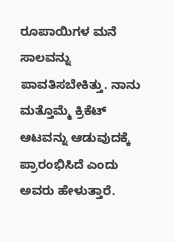ರೂಪಾಯಿಗಳ ಮನೆ ಸಾಲವನ್ನು ಪಾವತಿಸಬೇಕಿತ್ತು. ನಾನು ಮತ್ತೊಮ್ಮೆ ಕ್ರಿಕೆಟ್ ಆಟವನ್ನು ಆಡುವುದಕ್ಕೆ ಪ್ರಾರಂಭಿಸಿದೆ ಎಂದು ಅವರು ಹೇಳುತ್ತಾರೆ.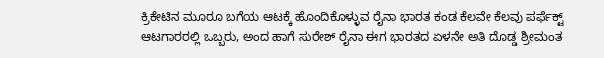ಕ್ರಿಕೇಟಿನ ಮೂರೂ ಬಗೆಯ ಆಟಕ್ಕೆ ಹೊಂದಿಕೊಳ್ಳುವ ರೈನಾ ಭಾರತ ಕಂಡ ಕೆಲವೇ ಕೆಲವು ಪರ್ಫೆಕ್ಟ್ ಆಟಗಾರರಲ್ಲಿ ಒಬ್ಬರು, ಅಂದ ಹಾಗೆ ಸುರೇಶ್ ರೈನಾ ಈಗ ಭಾರತದ ಏಳನೇ ಅತಿ ದೊಡ್ಡ ಶ್ರೀಮಂತ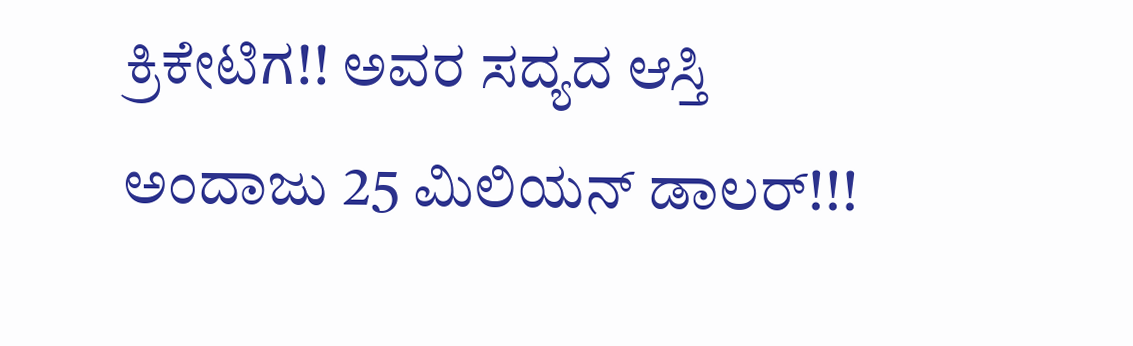ಕ್ರಿಕೇಟಿಗ!! ಅವರ ಸದ್ಯದ ಆಸ್ತಿ ಅಂದಾಜು 25 ಮಿಲಿಯನ್ ಡಾಲರ್!!!